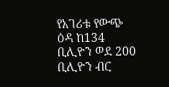የአገሪቱ የውጭ ዕዳ ከ134 ቢሊዮን ወደ 200 ቢሊዮን ብር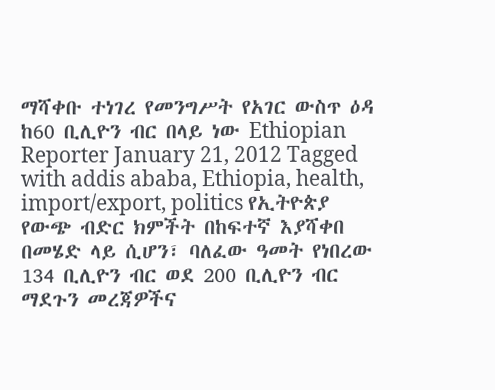ማሻቀቡ ተነገረ የመንግሥት የአገር ውስጥ ዕዳ ከ60 ቢሊዮን ብር በላይ ነው Ethiopian Reporter January 21, 2012 Tagged with addis ababa, Ethiopia, health, import/export, politics የኢትዮጵያ የውጭ ብድር ክምችት በከፍተኛ እያሻቀበ በመሄድ ላይ ሲሆን፣ ባለፈው ዓመት የነበረው 134 ቢሊዮን ብር ወደ 200 ቢሊዮን ብር ማደጉን መረጃዎችና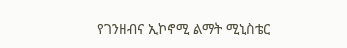የገንዘብና ኢኮኖሚ ልማት ሚኒስቴር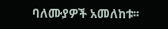ባለሙያዎች አመለከቱ፡፡